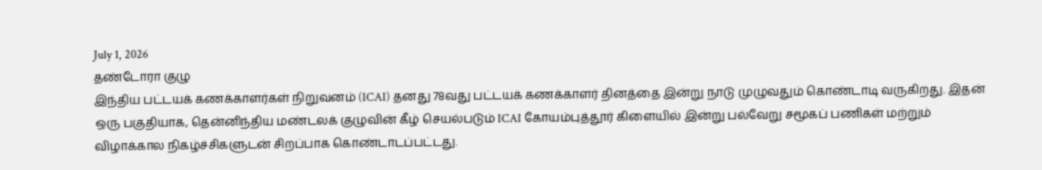July 1, 2026
தண்டோரா குழு
இந்திய பட்டயக் கணக்காளர்கள் நிறுவனம் (ICAI) தனது 78வது பட்டயக் கணக்காளர் தினத்தை இன்று நாடு முழுவதும் கொண்டாடி வருகிறது. இதன் ஒரு பகுதியாக, தென்னிந்திய மண்டலக் குழுவின் கீழ் செயல்படும் ICAI கோயம்புத்தூர் கிளையில் இன்று பல்வேறு சமூகப் பணிகள் மற்றும் விழாக்கால நிகழ்ச்சிகளுடன் சிறப்பாக கொண்டாடப்பட்டது.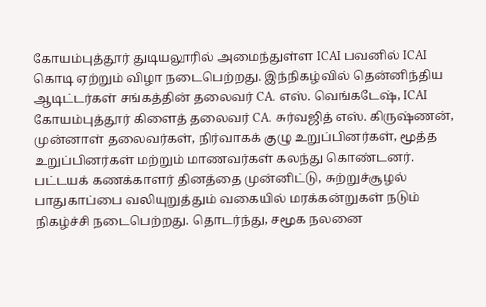கோயம்புத்தூர் துடியலூரில் அமைந்துள்ள ICAI பவனில் ICAI கொடி ஏற்றும் விழா நடைபெற்றது. இந்நிகழ்வில் தென்னிந்திய ஆடிட்டர்கள் சங்கத்தின் தலைவர் CA. எஸ். வெங்கடேஷ், ICAI கோயம்புத்தூர் கிளைத் தலைவர் CA. சுர்வஜித் எஸ். கிருஷ்ணன், முன்னாள் தலைவர்கள், நிர்வாகக் குழு உறுப்பினர்கள், மூத்த உறுப்பினர்கள் மற்றும் மாணவர்கள் கலந்து கொண்டனர்.
பட்டயக் கணக்காளர் தினத்தை முன்னிட்டு, சுற்றுச்சூழல் பாதுகாப்பை வலியுறுத்தும் வகையில் மரக்கன்றுகள் நடும் நிகழ்ச்சி நடைபெற்றது. தொடர்ந்து, சமூக நலனை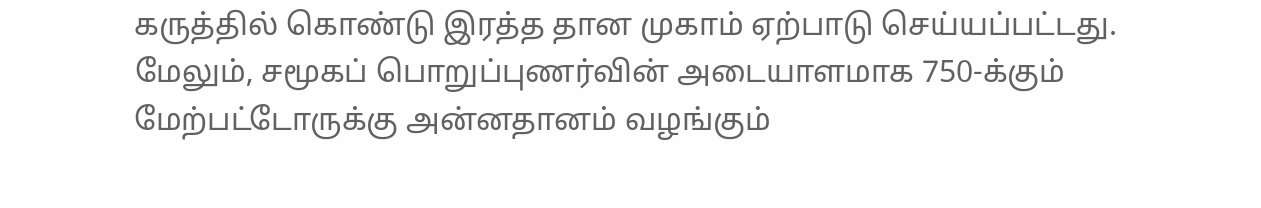கருத்தில் கொண்டு இரத்த தான முகாம் ஏற்பாடு செய்யப்பட்டது.
மேலும், சமூகப் பொறுப்புணர்வின் அடையாளமாக 750-க்கும் மேற்பட்டோருக்கு அன்னதானம் வழங்கும்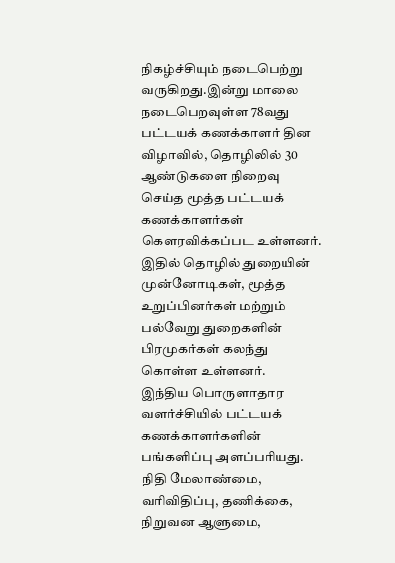நிகழ்ச்சியும் நடைபெற்று வருகிறது.இன்று மாலை நடைபெறவுள்ள 78வது பட்டயக் கணக்காளர் தின விழாவில், தொழிலில் 30 ஆண்டுகளை நிறைவு செய்த மூத்த பட்டயக் கணக்காளர்கள் கௌரவிக்கப்பட உள்ளனர். இதில் தொழில் துறையின் முன்னோடிகள், மூத்த உறுப்பினர்கள் மற்றும் பல்வேறு துறைகளின் பிரமுகர்கள் கலந்து கொள்ள உள்ளனர்.
இந்திய பொருளாதார வளர்ச்சியில் பட்டயக் கணக்காளர்களின் பங்களிப்பு அளப்பரியது. நிதி மேலாண்மை, வரிவிதிப்பு, தணிக்கை, நிறுவன ஆளுமை,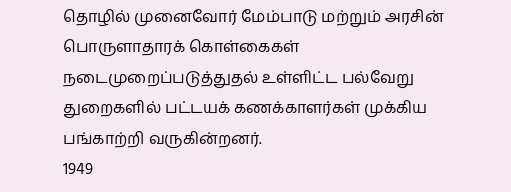தொழில் முனைவோர் மேம்பாடு மற்றும் அரசின் பொருளாதாரக் கொள்கைகள் நடைமுறைப்படுத்துதல் உள்ளிட்ட பல்வேறு துறைகளில் பட்டயக் கணக்காளர்கள் முக்கிய பங்காற்றி வருகின்றனர்.
1949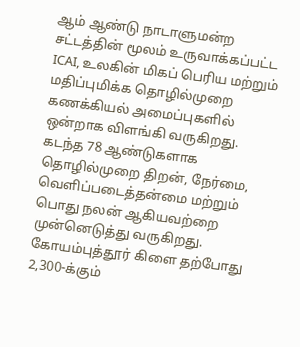ஆம் ஆண்டு நாடாளுமன்ற சட்டத்தின் மூலம் உருவாக்கப்பட்ட ICAI, உலகின் மிகப் பெரிய மற்றும் மதிப்புமிக்க தொழில்முறை கணக்கியல் அமைப்புகளில் ஒன்றாக விளங்கி வருகிறது. கடந்த 78 ஆண்டுகளாக தொழில்முறை திறன், நேர்மை, வெளிப்படைத்தன்மை மற்றும் பொது நலன் ஆகியவற்றை முன்னெடுத்து வருகிறது.
கோயம்புத்தூர் கிளை தற்போது 2,300-க்கும்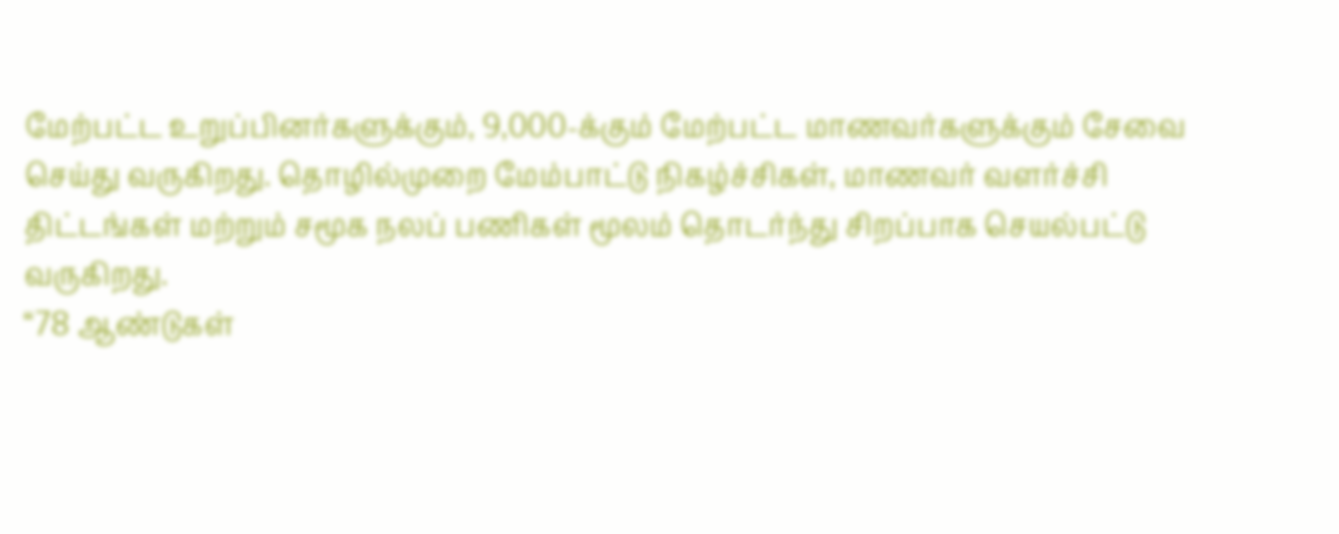மேற்பட்ட உறுப்பினர்களுக்கும், 9,000-க்கும் மேற்பட்ட மாணவர்களுக்கும் சேவை செய்து வருகிறது. தொழில்முறை மேம்பாட்டு நிகழ்ச்சிகள், மாணவர் வளர்ச்சி திட்டங்கள் மற்றும் சமூக நலப் பணிகள் மூலம் தொடர்ந்து சிறப்பாக செயல்பட்டு வருகிறது.
“78 ஆண்டுகள்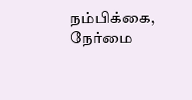நம்பிக்கை, நேர்மை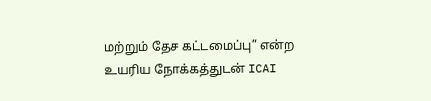மற்றும் தேச கட்டமைப்பு” என்ற உயரிய நோக்கத்துடன் ICAI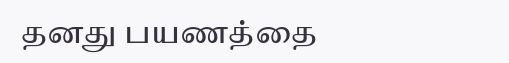தனது பயணத்தை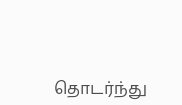தொடர்ந்து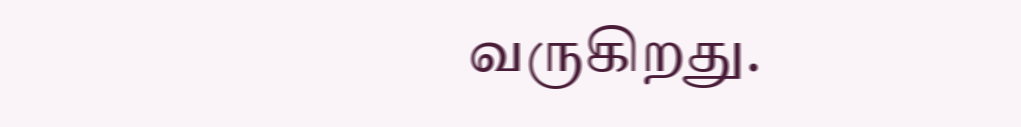வருகிறது.